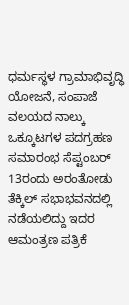ಧರ್ಮಸ್ಥಳ ಗ್ರಾಮಾಭಿವೃದ್ಧಿ ಯೋಜನೆ, ಸಂಪಾಜೆ ವಲಯದ ನಾಲ್ಕು ಒಕ್ಕೂಟಗಳ ಪದಗ್ರಹಣ ಸಮಾರಂಭ ಸೆಪ್ಟಂಬರ್ 13ರಂದು ಅರಂತೋಡು ತೆಕ್ಕಿಲ್ ಸಭಾಭವನದಲ್ಲಿ ನಡೆಯಲಿದ್ದು ಇದರ ಆಮಂತ್ರಣ ಪತ್ರಿಕೆ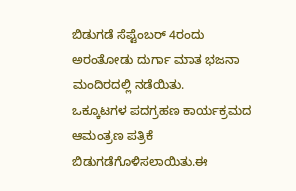ಬಿಡುಗಡೆ ಸೆಪ್ಟೆಂಬರ್ 4ರಂದು ಅರಂತೋಡು ದುರ್ಗಾ ಮಾತ ಭಜನಾ ಮಂದಿರದಲ್ಲಿ ನಡೆಯಿತು.
ಒಕ್ಕೂಟಗಳ ಪದಗ್ರಹಣ ಕಾರ್ಯಕ್ರಮದ ಆಮಂತ್ರಣ ಪತ್ರಿಕೆ ಬಿಡುಗಡೆಗೊಳಿಸಲಾಯಿತು.ಈ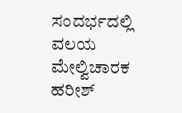ಸಂದರ್ಭದಲ್ಲಿ ವಲಯ ಮೇಲ್ವಿಚಾರಕ ಹರೀಶ್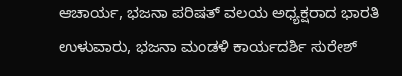ಆಚಾರ್ಯ, ಭಜನಾ ಪರಿಷತ್ ವಲಯ ಅಧ್ಯಕ್ಷರಾದ ಭಾರತಿ ಉಳುವಾರು, ಭಜನಾ ಮಂಡಳಿ ಕಾರ್ಯದರ್ಶಿ ಸುರೇಶ್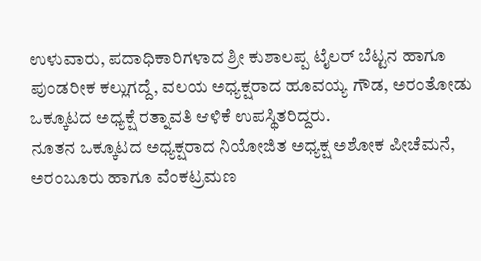ಉಳುವಾರು, ಪದಾಧಿಕಾರಿಗಳಾದ ಶ್ರೀ ಕುಶಾಲಪ್ಪ ಟೈಲರ್ ಬೆಟ್ಟನ ಹಾಗೂ ಪುಂಡರೀಕ ಕಲ್ಲುಗದ್ದೆ, ವಲಯ ಅಧ್ಯಕ್ಷರಾದ ಹೂವಯ್ಯ ಗೌಡ, ಅರಂತೋಡು ಒಕ್ಕೂಟದ ಅಧ್ಯಕ್ಷೆ ರತ್ನಾವತಿ ಆಳಿಕೆ ಉಪಸ್ಥಿತರಿದ್ದರು.
ನೂತನ ಒಕ್ಕೂಟದ ಅಧ್ಯಕ್ಷರಾದ ನಿಯೋಜಿತ ಅಧ್ಯಕ್ಷ ಅಶೋಕ ಪೀಚೆಮನೆ, ಅರಂಬೂರು ಹಾಗೂ ವೆಂಕಟ್ರಮಣ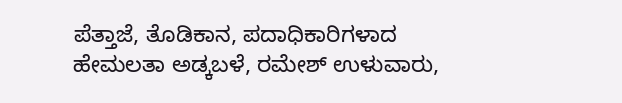ಪೆತ್ತಾಜೆ, ತೊಡಿಕಾನ, ಪದಾಧಿಕಾರಿಗಳಾದ ಹೇಮಲತಾ ಅಡ್ಕಬಳೆ, ರಮೇಶ್ ಉಳುವಾರು,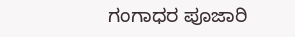ಗಂಗಾಧರ ಪೂಜಾರಿ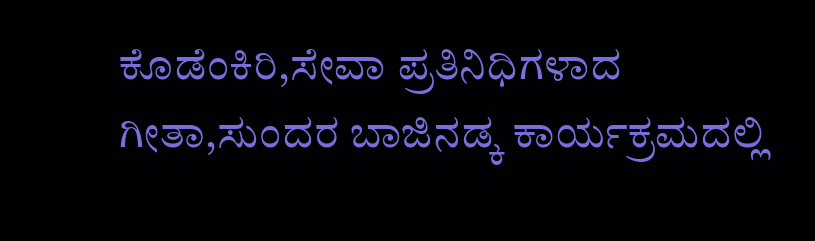ಕೊಡೆಂಕಿರಿ,ಸೇವಾ ಪ್ರತಿನಿಧಿಗಳಾದ ಗೀತಾ,ಸುಂದರ ಬಾಜಿನಡ್ಕ ಕಾರ್ಯಕ್ರಮದಲ್ಲಿ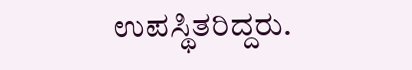ಉಪಸ್ಥಿತರಿದ್ದರು.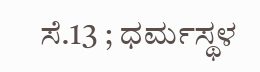ಸೆ.13 ; ಧರ್ಮಸ್ಥಳ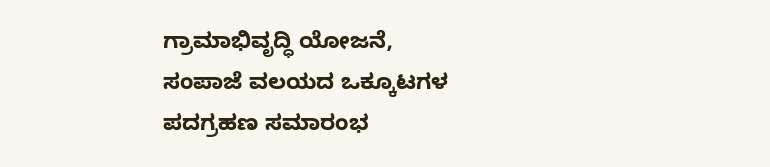ಗ್ರಾಮಾಭಿವೃದ್ಧಿ ಯೋಜನೆ, ಸಂಪಾಜೆ ವಲಯದ ಒಕ್ಕೂಟಗಳ ಪದಗ್ರಹಣ ಸಮಾರಂಭ